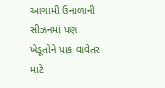આગામી ઉનાળાની સીઝનમાં પણ ખેડૂતોને પાક વાવેતર માટે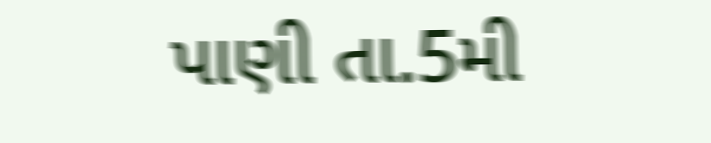પાણી તા.5મી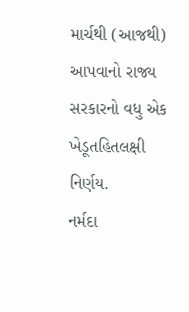માર્ચથી (આજથી) આપવાનો રાજ્ય સરકારનો વધુ એક ખેડૂતહિતલક્ષી નિર્ણય.
નર્મદા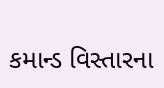કમાન્ડ વિસ્તારના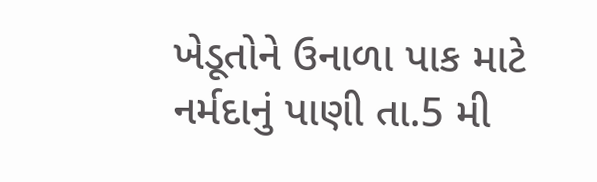ખેડૂતોને ઉનાળા પાક માટે નર્મદાનું પાણી તા.5 મી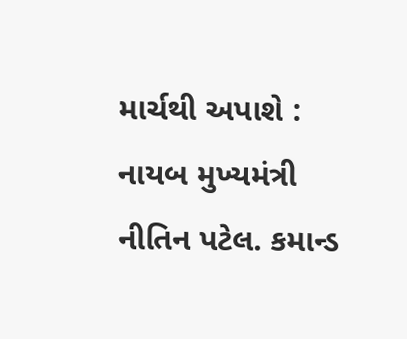માર્ચથી અપાશે : નાયબ મુખ્યમંત્રી નીતિન પટેલ. કમાન્ડ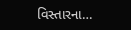વિસ્તારના…